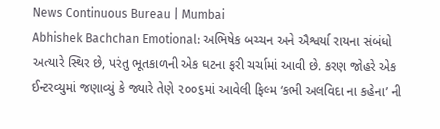News Continuous Bureau | Mumbai
Abhishek Bachchan Emotional: અભિષેક બચ્ચન અને ઐશ્વર્યા રાયના સંબંધો અત્યારે સ્થિર છે, પરંતુ ભૂતકાળની એક ઘટના ફરી ચર્ચામાં આવી છે. કરણ જોહરે એક ઈન્ટરવ્યુમાં જણાવ્યું કે જ્યારે તેણે ૨૦૦૬માં આવેલી ફિલ્મ ‘કભી અલવિદા ના કહેના’ ની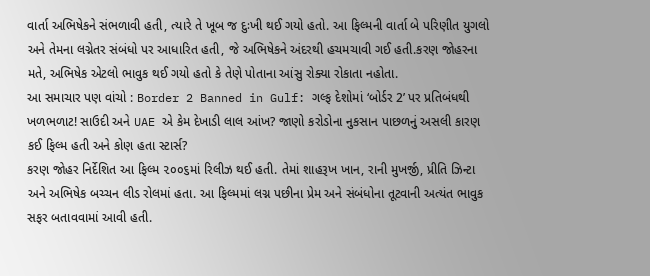વાર્તા અભિષેકને સંભળાવી હતી, ત્યારે તે ખૂબ જ દુઃખી થઈ ગયો હતો. આ ફિલ્મની વાર્તા બે પરિણીત યુગલો અને તેમના લગ્નેતર સંબંધો પર આધારિત હતી, જે અભિષેકને અંદરથી હચમચાવી ગઈ હતી.કરણ જોહરના મતે, અભિષેક એટલો ભાવુક થઈ ગયો હતો કે તેણે પોતાના આંસુ રોક્યા રોકાતા નહોતા.
આ સમાચાર પણ વાંચો : Border 2 Banned in Gulf: ગલ્ફ દેશોમાં ‘બોર્ડર 2’ પર પ્રતિબંધથી ખળભળાટ! સાઉદી અને UAE એ કેમ દેખાડી લાલ આંખ? જાણો કરોડોના નુકસાન પાછળનું અસલી કારણ
કઈ ફિલ્મ હતી અને કોણ હતા સ્ટાર્સ?
કરણ જોહર નિર્દેશિત આ ફિલ્મ ૨૦૦૬માં રિલીઝ થઈ હતી. તેમાં શાહરૂખ ખાન, રાની મુખર્જી, પ્રીતિ ઝિન્ટા અને અભિષેક બચ્ચન લીડ રોલમાં હતા. આ ફિલ્મમાં લગ્ન પછીના પ્રેમ અને સંબંધોના તૂટવાની અત્યંત ભાવુક સફર બતાવવામાં આવી હતી.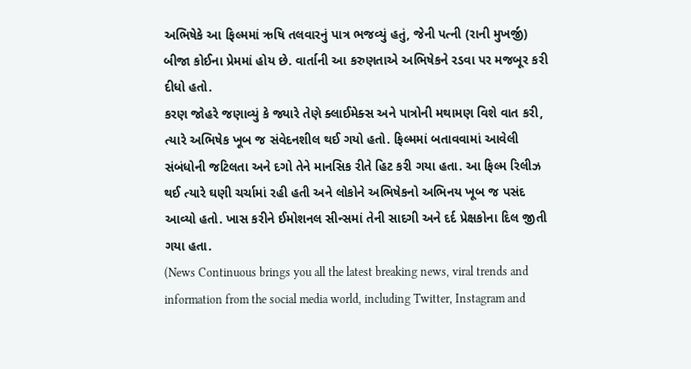અભિષેકે આ ફિલ્મમાં ઋષિ તલવારનું પાત્ર ભજવ્યું હતું, જેની પત્ની (રાની મુખર્જી) બીજા કોઈના પ્રેમમાં હોય છે. વાર્તાની આ કરુણતાએ અભિષેકને રડવા પર મજબૂર કરી દીધો હતો.
કરણ જોહરે જણાવ્યું કે જ્યારે તેણે ક્લાઈમેક્સ અને પાત્રોની મથામણ વિશે વાત કરી, ત્યારે અભિષેક ખૂબ જ સંવેદનશીલ થઈ ગયો હતો. ફિલ્મમાં બતાવવામાં આવેલી સંબંધોની જટિલતા અને દગો તેને માનસિક રીતે હિટ કરી ગયા હતા. આ ફિલ્મ રિલીઝ થઈ ત્યારે ઘણી ચર્ચામાં રહી હતી અને લોકોને અભિષેકનો અભિનય ખૂબ જ પસંદ આવ્યો હતો. ખાસ કરીને ઈમોશનલ સીન્સમાં તેની સાદગી અને દર્દ પ્રેક્ષકોના દિલ જીતી ગયા હતા.
(News Continuous brings you all the latest breaking news, viral trends and information from the social media world, including Twitter, Instagram and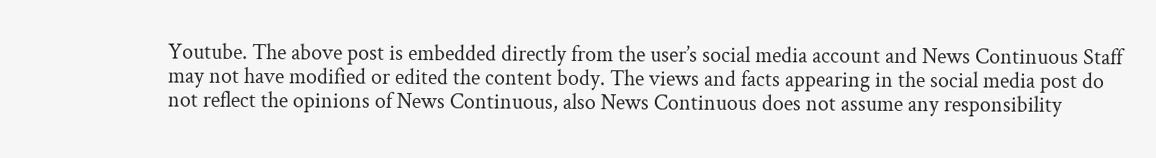Youtube. The above post is embedded directly from the user’s social media account and News Continuous Staff may not have modified or edited the content body. The views and facts appearing in the social media post do not reflect the opinions of News Continuous, also News Continuous does not assume any responsibility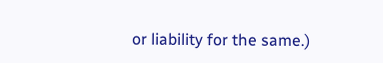or liability for the same.)